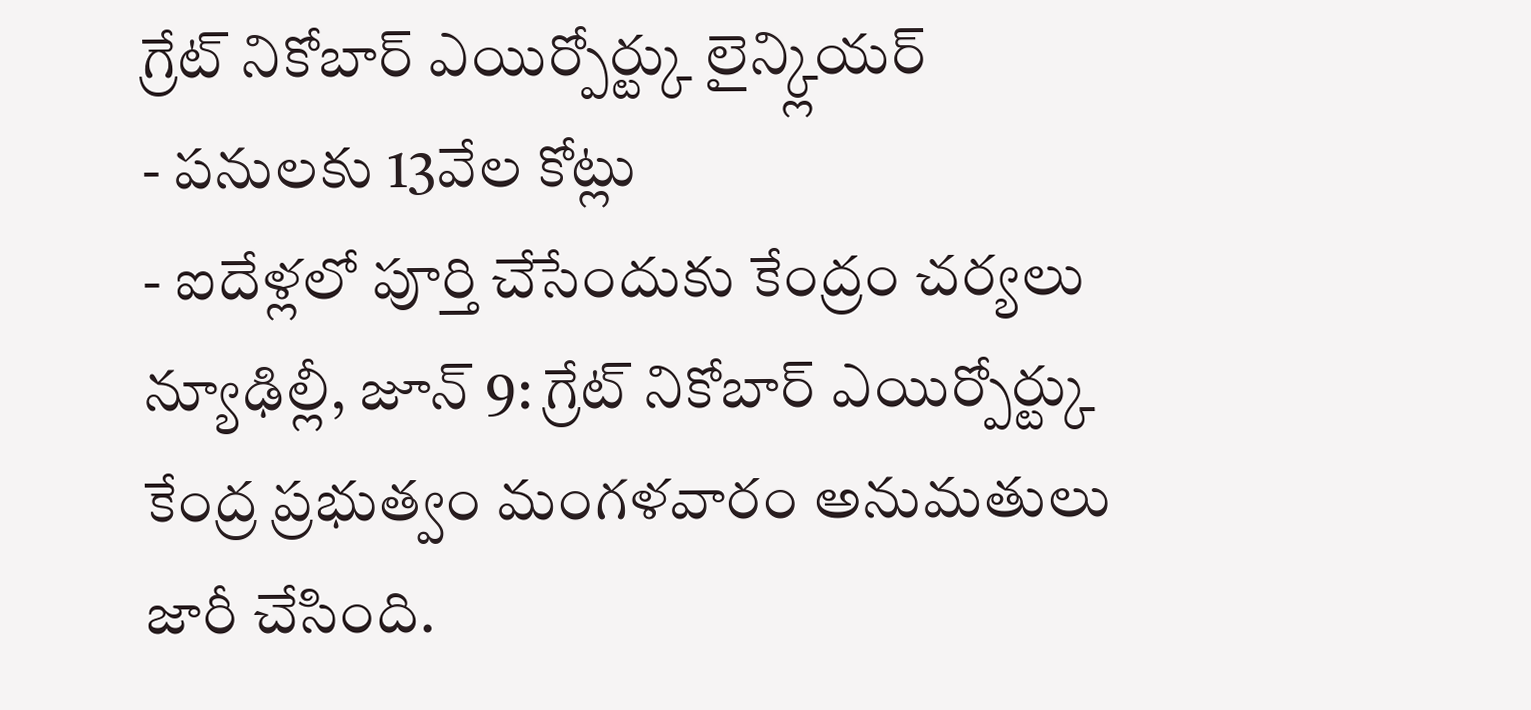గ్రేట్ నికోబార్ ఎయిర్పోర్ట్కు లైన్క్లియర్
- పనులకు 13వేల కోట్లు
- ఐదేళ్లలో పూర్తి చేసేందుకు కేంద్రం చర్యలు
న్యూఢిల్లీ, జూన్ 9: గ్రేట్ నికోబార్ ఎయిర్పోర్ట్కు కేంద్ర ప్రభుత్వం మంగళవారం అనుమతులు జారీ చేసింది.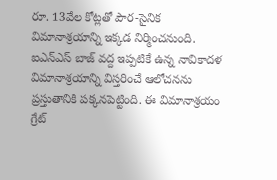రూ. 13వేల కోట్లతో పౌర-సైనిక విమానాశ్రయాన్ని ఇక్కడ నిర్మించనుంది. ఐఎన్ఎస్ బాజ్ వద్ద ఇప్పటికే ఉన్న నావికాదళ విమానాశ్రయాన్ని విస్తరించే ఆలోచనను ప్రస్తుతానికి పక్కనపెట్టింది. ఈ విమానాశ్రయం గ్రేట్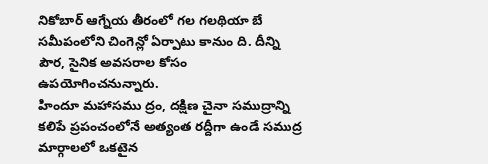నికోబార్ ఆగ్నేయ తీరంలో గల గలథియా బే సమీపంలోని చింగెన్లో ఏర్పాటు కానుం ది. దీన్ని పౌర, సైనిక అవసరాల కోసం ఉపయోగించనున్నారు.
హిందూ మహాసము ద్రం, దక్షిణ చైనా సముద్రాన్ని కలిపే ప్రపంచంలోనే అత్యంత రద్దీగా ఉండే సముద్ర మార్గాలలో ఒకటైన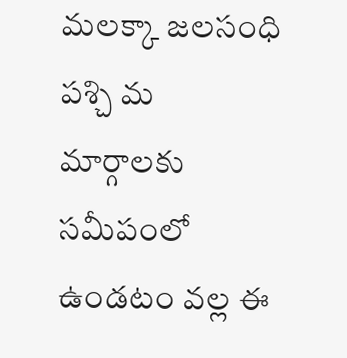మలక్కా జలసంధి పశ్చి మ మార్గాలకు సమీపంలో ఉండటం వల్ల ఈ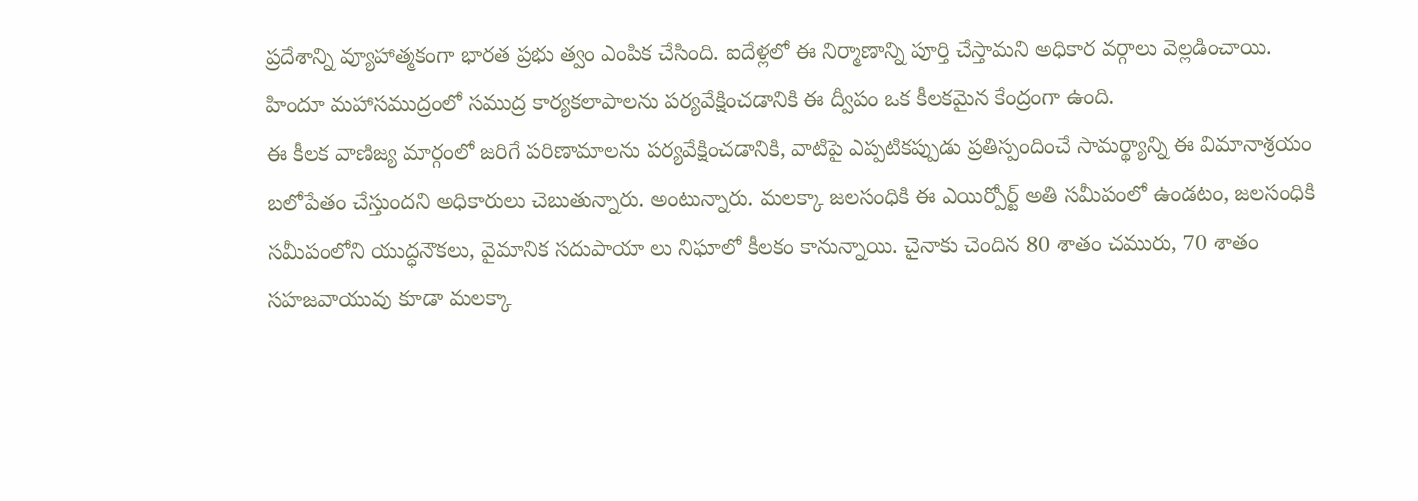ప్రదేశాన్ని వ్యూహాత్మకంగా భారత ప్రభు త్వం ఎంపిక చేసింది. ఐదేళ్లలో ఈ నిర్మాణాన్ని పూర్తి చేస్తామని అధికార వర్గాలు వెల్లడించాయి. హిందూ మహాసముద్రంలో సముద్ర కార్యకలాపాలను పర్యవేక్షించడానికి ఈ ద్వీపం ఒక కీలకమైన కేంద్రంగా ఉంది.
ఈ కీలక వాణిజ్య మార్గంలో జరిగే పరిణామాలను పర్యవేక్షించడానికి, వాటిపై ఎప్పటికప్పుడు ప్రతిస్పందించే సామర్థ్యాన్ని ఈ విమానాశ్రయం బలోపేతం చేస్తుందని అధికారులు చెబుతున్నారు. అంటున్నారు. మలక్కా జలసంధికి ఈ ఎయిర్పోర్ట్ అతి సమీపంలో ఉండటం, జలసంధికి సమీపంలోని యుద్ధనౌకలు, వైమానిక సదుపాయా లు నిఘాలో కీలకం కానున్నాయి. చైనాకు చెందిన 80 శాతం చమురు, 70 శాతం సహజవాయువు కూడా మలక్కా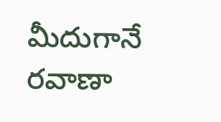మీదుగానే రవాణా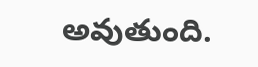అవుతుంది.